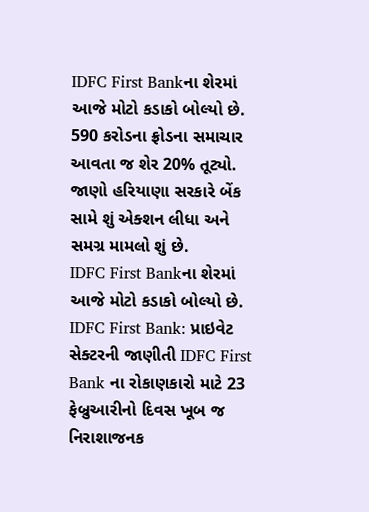IDFC First Bankના શેરમાં આજે મોટો કડાકો બોલ્યો છે. 590 કરોડના ફ્રોડના સમાચાર આવતા જ શેર 20% તૂટ્યો. જાણો હરિયાણા સરકારે બેંક સામે શું એક્શન લીધા અને સમગ્ર મામલો શું છે.
IDFC First Bankના શેરમાં આજે મોટો કડાકો બોલ્યો છે.
IDFC First Bank: પ્રાઇવેટ સેક્ટરની જાણીતી IDFC First Bank ના રોકાણકારો માટે 23 ફેબ્રુઆરીનો દિવસ ખૂબ જ નિરાશાજનક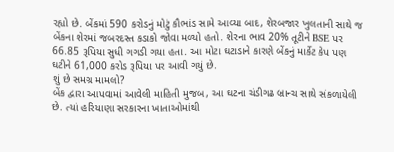રહ્યો છે. બેંકમાં 590 કરોડનું મોટું કૌભાંડ સામે આવ્યા બાદ, શેરબજાર ખુલતાની સાથે જ બેંકના શેરમાં જબરદસ્ત કડાકો જોવા મળ્યો હતો. શેરના ભાવ 20% તૂટીને BSE પર 66.85 રૂપિયા સુધી ગગડી ગયા હતા. આ મોટા ઘટાડાને કારણે બેંકનું માર્કેટ કેપ પણ ઘટીને 61,000 કરોડ રૂપિયા પર આવી ગયું છે.
શું છે સમગ્ર મામલો?
બેંક દ્વારા આપવામાં આવેલી માહિતી મુજબ, આ ઘટના ચંડીગઢ બ્રાન્ચ સાથે સંકળાયેલી છે. ત્યાં હરિયાણા સરકારના ખાતાઓમાંથી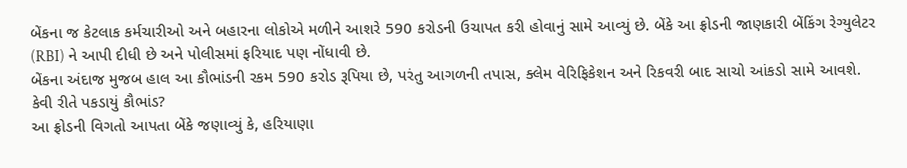બેંકના જ કેટલાક કર્મચારીઓ અને બહારના લોકોએ મળીને આશરે 590 કરોડની ઉચાપત કરી હોવાનું સામે આવ્યું છે. બેંકે આ ફ્રોડની જાણકારી બેંકિંગ રેગ્યુલેટર (RBI) ને આપી દીધી છે અને પોલીસમાં ફરિયાદ પણ નોંધાવી છે.
બેંકના અંદાજ મુજબ હાલ આ કૌભાંડની રકમ 590 કરોડ રૂપિયા છે, પરંતુ આગળની તપાસ, ક્લેમ વેરિફિકેશન અને રિકવરી બાદ સાચો આંકડો સામે આવશે.
કેવી રીતે પકડાયું કૌભાંડ?
આ ફ્રોડની વિગતો આપતા બેંકે જણાવ્યું કે, હરિયાણા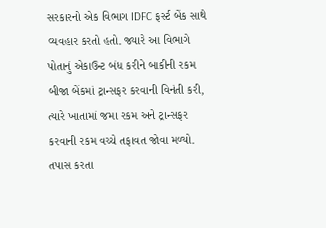સરકારનો એક વિભાગ IDFC ફર્સ્ટ બેંક સાથે વ્યવહાર કરતો હતો. જ્યારે આ વિભાગે પોતાનું એકાઉન્ટ બંધ કરીને બાકીની રકમ બીજા બેંકમાં ટ્રાન્સફર કરવાની વિનંતી કરી, ત્યારે ખાતામાં જમા રકમ અને ટ્રાન્સફર કરવાની રકમ વચ્ચે તફાવત જોવા મળ્યો. તપાસ કરતા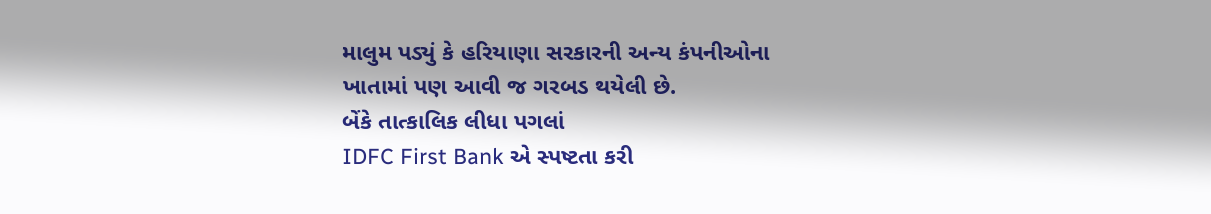માલુમ પડ્યું કે હરિયાણા સરકારની અન્ય કંપનીઓના ખાતામાં પણ આવી જ ગરબડ થયેલી છે.
બેંકે તાત્કાલિક લીધા પગલાં
IDFC First Bank એ સ્પષ્ટતા કરી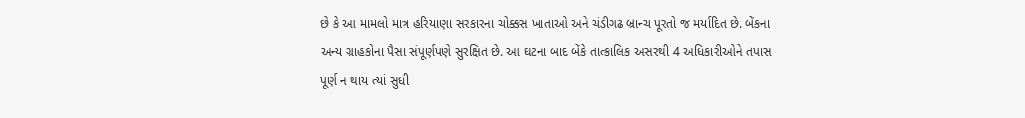છે કે આ મામલો માત્ર હરિયાણા સરકારના ચોક્કસ ખાતાઓ અને ચંડીગઢ બ્રાન્ચ પૂરતો જ મર્યાદિત છે. બેંકના અન્ય ગ્રાહકોના પૈસા સંપૂર્ણપણે સુરક્ષિત છે. આ ઘટના બાદ બેંકે તાત્કાલિક અસરથી 4 અધિકારીઓને તપાસ પૂર્ણ ન થાય ત્યાં સુધી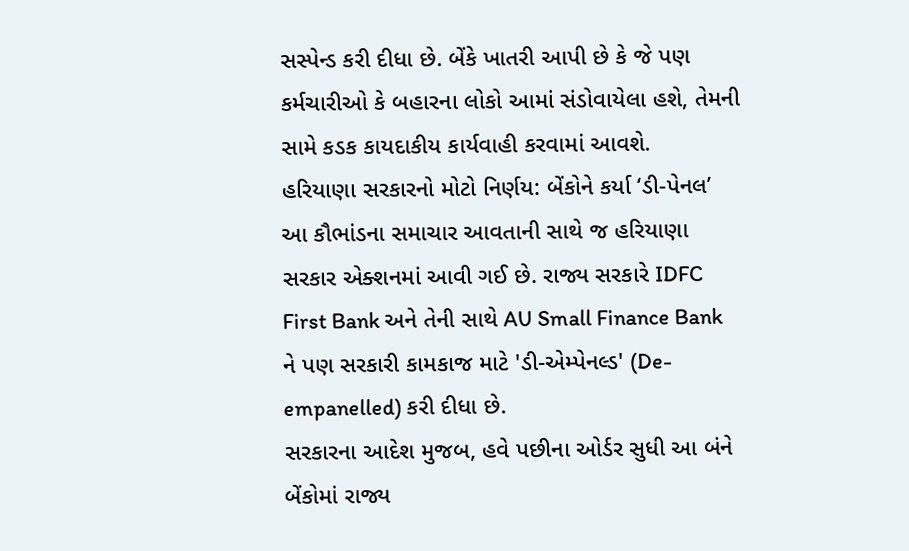સસ્પેન્ડ કરી દીધા છે. બેંકે ખાતરી આપી છે કે જે પણ કર્મચારીઓ કે બહારના લોકો આમાં સંડોવાયેલા હશે, તેમની સામે કડક કાયદાકીય કાર્યવાહી કરવામાં આવશે.
હરિયાણા સરકારનો મોટો નિર્ણય: બેંકોને કર્યા ‘ડી-પેનલ’
આ કૌભાંડના સમાચાર આવતાની સાથે જ હરિયાણા સરકાર એક્શનમાં આવી ગઈ છે. રાજ્ય સરકારે IDFC First Bank અને તેની સાથે AU Small Finance Bank ને પણ સરકારી કામકાજ માટે 'ડી-એમ્પેનલ્ડ' (De-empanelled) કરી દીધા છે.
સરકારના આદેશ મુજબ, હવે પછીના ઓર્ડર સુધી આ બંને બેંકોમાં રાજ્ય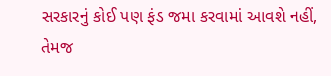સરકારનું કોઈ પણ ફંડ જમા કરવામાં આવશે નહીં, તેમજ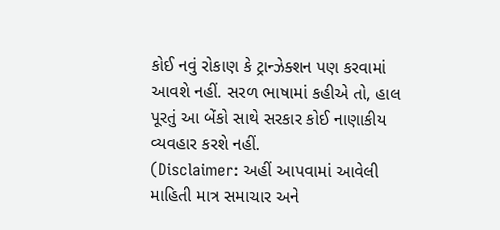કોઈ નવું રોકાણ કે ટ્રાન્ઝેક્શન પણ કરવામાં આવશે નહીં. સરળ ભાષામાં કહીએ તો, હાલ પૂરતું આ બેંકો સાથે સરકાર કોઈ નાણાકીય વ્યવહાર કરશે નહીં.
(Disclaimer: અહીં આપવામાં આવેલી માહિતી માત્ર સમાચાર અને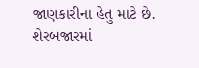જાણકારીના હેતુ માટે છે. શેરબજારમાં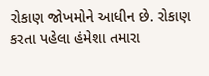રોકાણ જોખમોને આધીન છે. રોકાણ કરતા પહેલા હંમેશા તમારા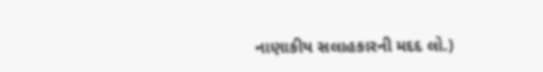નાણાકીય સલાહકારની મદદ લો.)